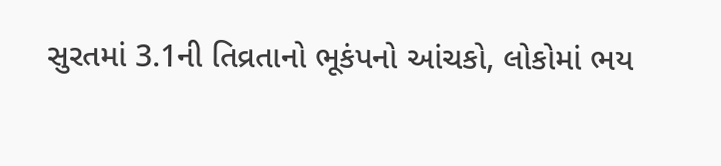સુરતમાં 3.1ની તિવ્રતાનો ભૂકંપનો આંચકો, લોકોમાં ભય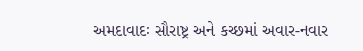અમદાવાદઃ સૌરાષ્ટ્ર અને કચ્છમાં અવાર-નવાર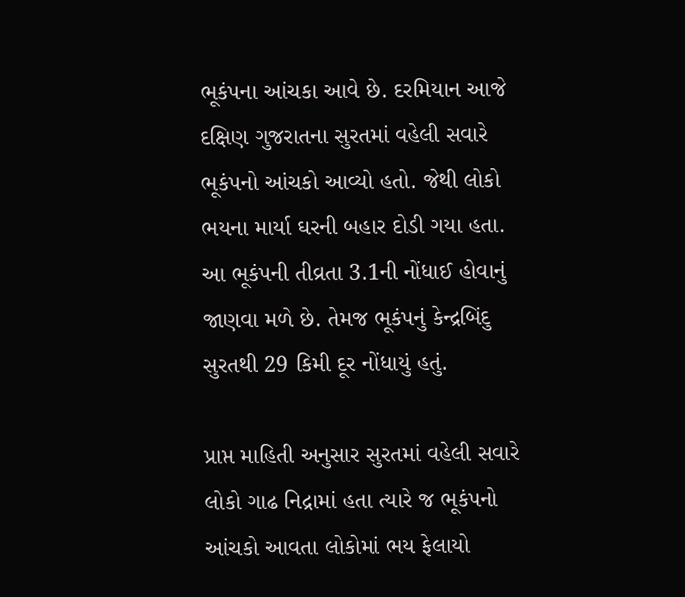ભૂકંપના આંચકા આવે છે. દરમિયાન આજે દક્ષિણ ગુજરાતના સુરતમાં વહેલી સવારે ભૂકંપનો આંચકો આવ્યો હતો. જેથી લોકો ભયના માર્યા ઘરની બહાર દોડી ગયા હતા. આ ભૂકંપની તીવ્રતા 3.1ની નોંધાઈ હોવાનું જાણવા મળે છે. તેમજ ભૂકંપનું કેન્દ્રબિંદુ સુરતથી 29 કિમી દૂર નોંધાયું હતું.

પ્રાપ્ત માહિતી અનુસાર સુરતમાં વહેલી સવારે લોકો ગાઢ નિદ્રામાં હતા ત્યારે જ ભૂકંપનો આંચકો આવતા લોકોમાં ભય ફેલાયો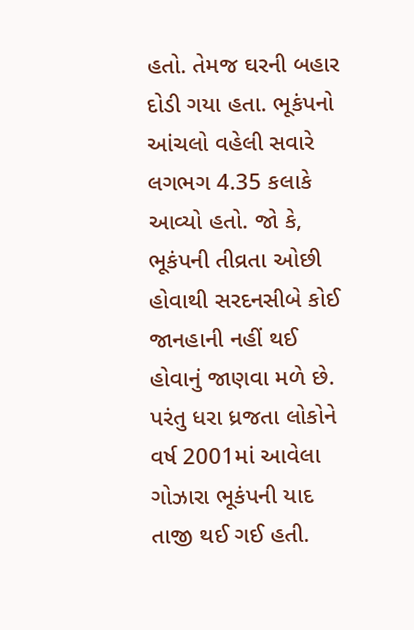હતો. તેમજ ઘરની બહાર દોડી ગયા હતા. ભૂકંપનો આંચલો વહેલી સવારે લગભગ 4.35 કલાકે આવ્યો હતો. જો કે, ભૂકંપની તીવ્રતા ઓછી હોવાથી સરદનસીબે કોઈ જાનહાની નહીં થઈ હોવાનું જાણવા મળે છે. પરંતુ ધરા ધ્રજતા લોકોને વર્ષ 2001માં આવેલા ગોઝારા ભૂકંપની યાદ તાજી થઈ ગઈ હતી.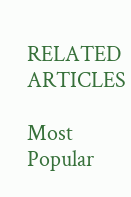RELATED ARTICLES

Most Popular